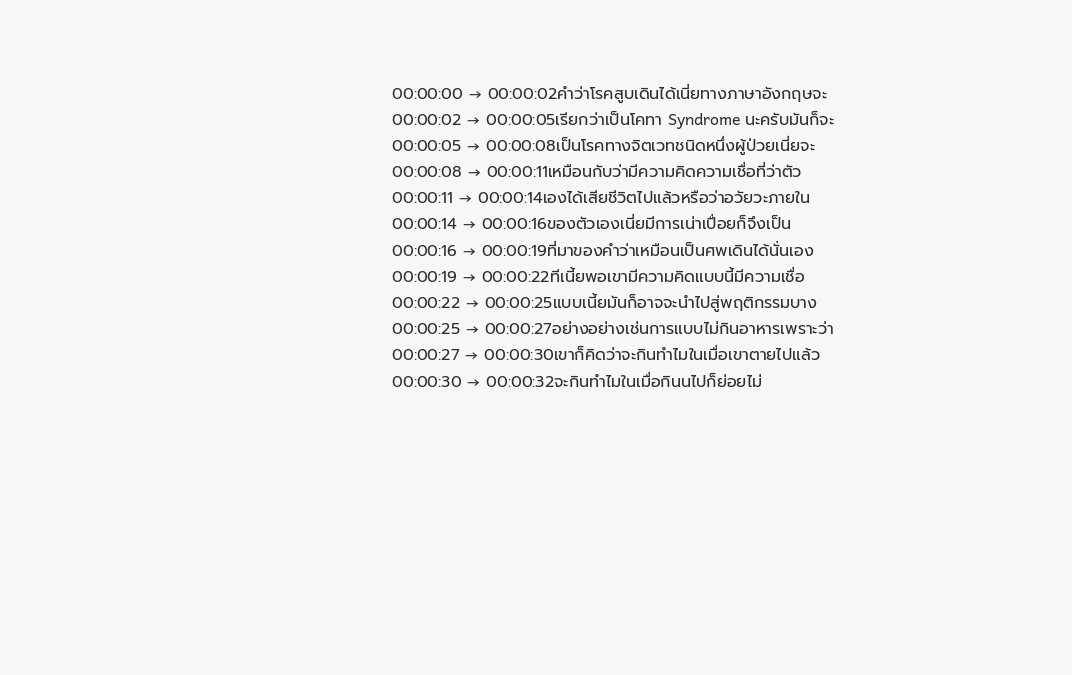00:00:00 → 00:00:02คำว่าโรคสูบเดินได้เนี่ยทางภาษาอังกฤษจะ
00:00:02 → 00:00:05เรียกว่าเป็นโคทา Syndrome นะครับมันก็จะ
00:00:05 → 00:00:08เป็นโรคทางจิตเวทชนิดหนึ่งผู้ป่วยเนี่ยจะ
00:00:08 → 00:00:11เหมือนกับว่ามีความคิดความเชื่อที่ว่าตัว
00:00:11 → 00:00:14เองได้เสียชีวิตไปแล้วหรือว่าอวัยวะภายใน
00:00:14 → 00:00:16ของตัวเองเนี่ยมีการเน่าเปื่อยก็จึงเป็น
00:00:16 → 00:00:19ที่มาของคำว่าเหมือนเป็นศพเดินได้นั่นเอง
00:00:19 → 00:00:22ทีเนี้ยพอเขามีความคิดแบบนี้มีความเชื่อ
00:00:22 → 00:00:25แบบเนี้ยมันก็อาจจะนำไปสู่พฤติกรรมบาง
00:00:25 → 00:00:27อย่างอย่างเช่นการแบบไม่กินอาหารเพราะว่า
00:00:27 → 00:00:30เขาก็คิดว่าจะกินทำไมในเมื่อเขาตายไปแล้ว
00:00:30 → 00:00:32จะกินทำไมในเมื่อกินนไปก็ย่อยไม่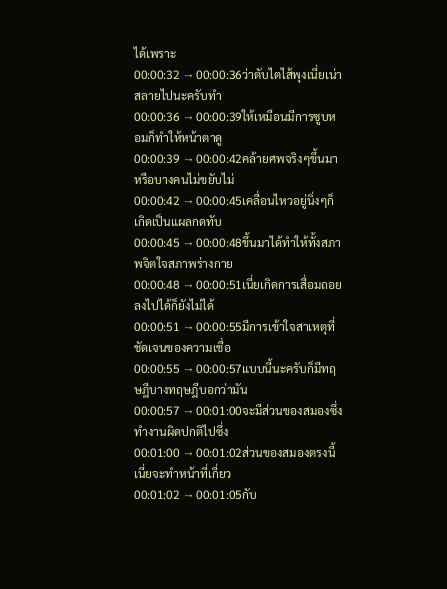ได้เพราะ
00:00:32 → 00:00:36ว่าตับไตไส้พุงเนี่ยเน่าสลายไปนะครับทำ
00:00:36 → 00:00:39ให้เหมือนมีการซูบหอมก็ทำให้หน้าตาดู
00:00:39 → 00:00:42คล้ายศพจริงๆขึ้นมาหรือบางคนไม่ขยับไม่
00:00:42 → 00:00:45เคลื่อนไหวอยู่นิ่งๆก็เกิดเป็นแผลกดทับ
00:00:45 → 00:00:48ขึ้นมาได้ทำให้ทั้งสภาพจิตใจสภาพร่างกาย
00:00:48 → 00:00:51เนี่ยเกิดการเสื่อมถอยลงไปได้ก็ยังไม่ได้
00:00:51 → 00:00:55มีการเข้าใจสาเหตุที่ชัดเจนของความเชื่อ
00:00:55 → 00:00:57แบบนี้นะครับก็มีทฤษฎีบางทฤษฎีบอกว่ามัน
00:00:57 → 00:01:00จะมีส่วนของสมองซึ่งทำงานผิดปกติไปซึ่ง
00:01:00 → 00:01:02ส่วนของสมองตรงนี้เนี่ยจะทำหน้าที่เกี่ยว
00:01:02 → 00:01:05กับ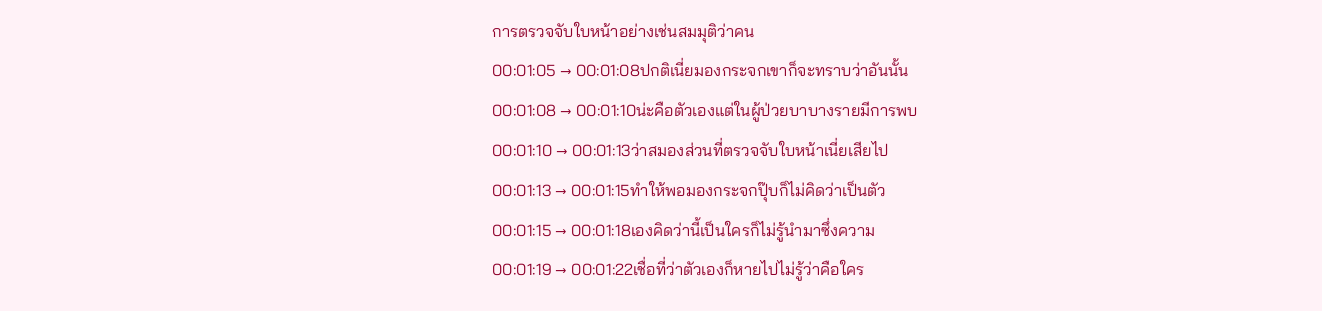การตรวจจับใบหน้าอย่างเช่นสมมุติว่าคน
00:01:05 → 00:01:08ปกติเนี่ยมองกระจกเขาก็จะทราบว่าอันนั้น
00:01:08 → 00:01:10น่ะคือตัวเองแต่ในผู้ป่วยบาบางรายมีการพบ
00:01:10 → 00:01:13ว่าสมองส่วนที่ตรวจจับใบหน้าเนี่ยเสียไป
00:01:13 → 00:01:15ทำให้พอมองกระจกปุ๊บก็ไม่คิดว่าเป็นตัว
00:01:15 → 00:01:18เองคิดว่านี้เป็นใครก็ไม่รู้นำมาซึ่งความ
00:01:19 → 00:01:22เชื่อที่ว่าตัวเองก็หายไปไม่รู้ว่าคือใคร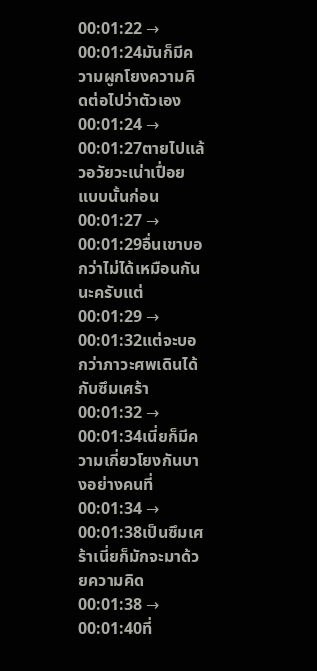00:01:22 → 00:01:24มันก็มีความผูกโยงความคิดต่อไปว่าตัวเอง
00:01:24 → 00:01:27ตายไปแล้วอวัยวะเน่าเปื่อยแบบนั้นก่อน
00:01:27 → 00:01:29อื่นเขาบอกว่าไม่ได้เหมือนกันนะครับแต่
00:01:29 → 00:01:32แต่จะบอกว่าภาวะศพเดินได้กับซึมเศร้า
00:01:32 → 00:01:34เนี่ยก็มีความเกี่ยวโยงกันบางอย่างคนที่
00:01:34 → 00:01:38เป็นซึมเศร้าเนี่ยก็มักจะมาด้วยความคิด
00:01:38 → 00:01:40ที่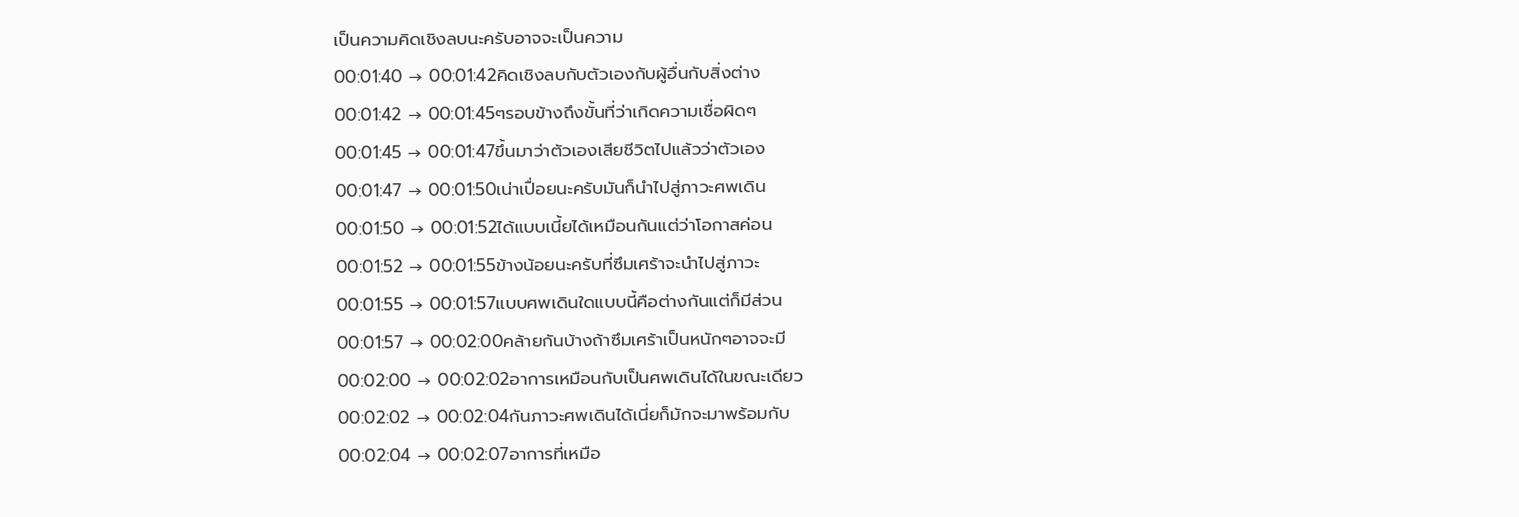เป็นความคิดเชิงลบนะครับอาจจะเป็นความ
00:01:40 → 00:01:42คิดเชิงลบกับตัวเองกับผู้อื่นกับสิ่งต่าง
00:01:42 → 00:01:45ๆรอบข้างถึงขั้นที่ว่าเกิดความเชื่อผิดๆ
00:01:45 → 00:01:47ขึ้นมาว่าตัวเองเสียชีวิตไปแล้วว่าตัวเอง
00:01:47 → 00:01:50เน่าเปื่อยนะครับมันก็นำไปสู่ภาวะศพเดิน
00:01:50 → 00:01:52ได้แบบเนี้ยได้เหมือนกันแต่ว่าโอกาสค่อน
00:01:52 → 00:01:55ข้างน้อยนะครับที่ซึมเศร้าจะนำไปสู่ภาวะ
00:01:55 → 00:01:57แบบศพเดินใดแบบนี้คือต่างกันแต่ก็มีส่วน
00:01:57 → 00:02:00คล้ายกันบ้างถ้าซึมเศร้าเป็นหนักๆอาจจะมี
00:02:00 → 00:02:02อาการเหมือนกับเป็นศพเดินได้ในขณะเดียว
00:02:02 → 00:02:04กันภาวะศพเดินได้เนี่ยก็มักจะมาพร้อมกับ
00:02:04 → 00:02:07อาการที่เหมือ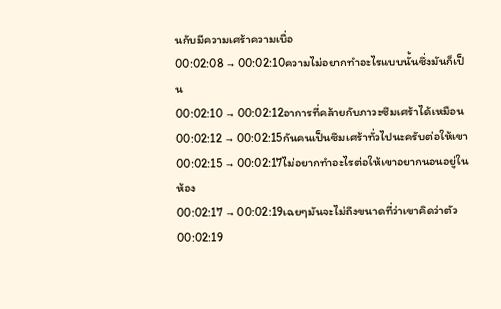นกับมีความเศร้าความเบื่อ
00:02:08 → 00:02:10ความไม่อยากทำอะไรแบบนั้นซึ่งมันก็เป็น
00:02:10 → 00:02:12อาการที่คล้ายกับภาวะซึมเศร้าได้เหมือน
00:02:12 → 00:02:15กันคนเป็นซึมเศร้าทั่วไปนะครับต่อให้เขา
00:02:15 → 00:02:17ไม่อยากทำอะไรต่อให้เขาอยากนอนอยู่ในห้อง
00:02:17 → 00:02:19เฉยๆมันจะไม่ถึงขนาดที่ว่าเขาคิดว่าตัว
00:02:19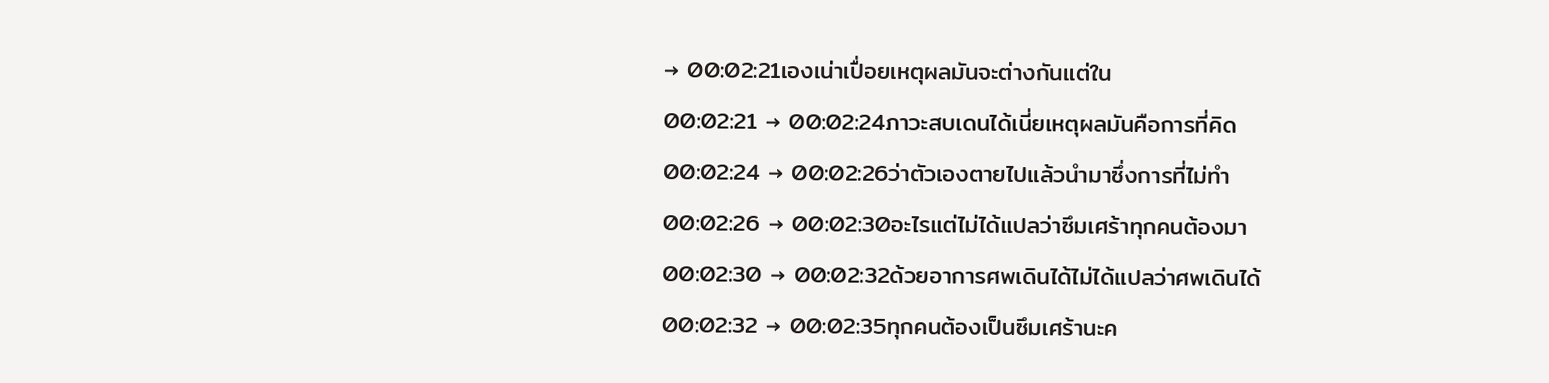→ 00:02:21เองเน่าเปื่อยเหตุผลมันจะต่างกันแต่ใน
00:02:21 → 00:02:24ภาวะสบเดนได้เนี่ยเหตุผลมันคือการที่คิด
00:02:24 → 00:02:26ว่าตัวเองตายไปแล้วนำมาซึ่งการที่ไม่ทำ
00:02:26 → 00:02:30อะไรแต่ไม่ได้แปลว่าซึมเศร้าทุกคนต้องมา
00:02:30 → 00:02:32ด้วยอาการศพเดินได้ไม่ได้แปลว่าศพเดินได้
00:02:32 → 00:02:35ทุกคนต้องเป็นซึมเศร้านะค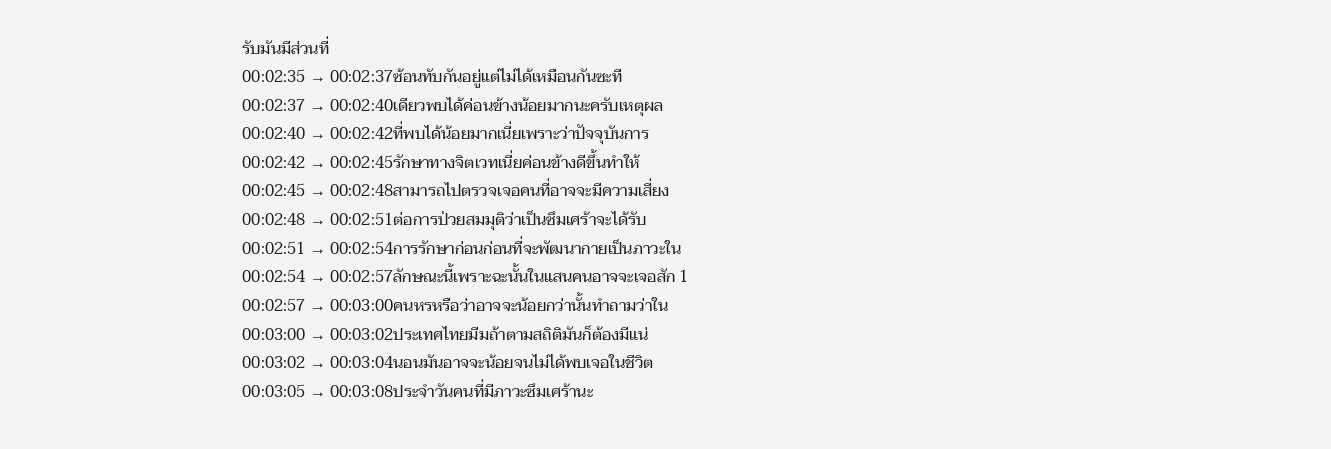รับมันมีส่วนที่
00:02:35 → 00:02:37ซ้อนทับกันอยู่แต่ไม่ได้เหมือนกันซะที
00:02:37 → 00:02:40เดียวพบได้ค่อนข้างน้อยมากนะครับเหตุผล
00:02:40 → 00:02:42ที่พบได้น้อยมากเนี่ยเพราะว่าปัจจุบันการ
00:02:42 → 00:02:45รักษาทางจิตเวทเนี่ยค่อนข้างดีขึ้นทำให้
00:02:45 → 00:02:48สามารถไปตรวจเจอคนที่อาจจะมีความเสี่ยง
00:02:48 → 00:02:51ต่อการป่วยสมมุติว่าเป็นซึมเศร้าจะได้รับ
00:02:51 → 00:02:54การรักษาก่อนก่อนที่จะพัฒนากายเป็นภาวะใน
00:02:54 → 00:02:57ลักษณะนี้เพราะฉะนั้นในแสนคนอาจจะเจอสัก 1
00:02:57 → 00:03:00คนหรหรือว่าอาจจะน้อยกว่านั้นทำถามว่าใน
00:03:00 → 00:03:02ประเทศไทยมีมถ้าตามสถิติมันก็ต้องมีแน่
00:03:02 → 00:03:04นอนมันอาจจะน้อยจนไม่ได้พบเจอในชีวิต
00:03:05 → 00:03:08ประจำวันคนที่มีภาวะซึมเศร้านะ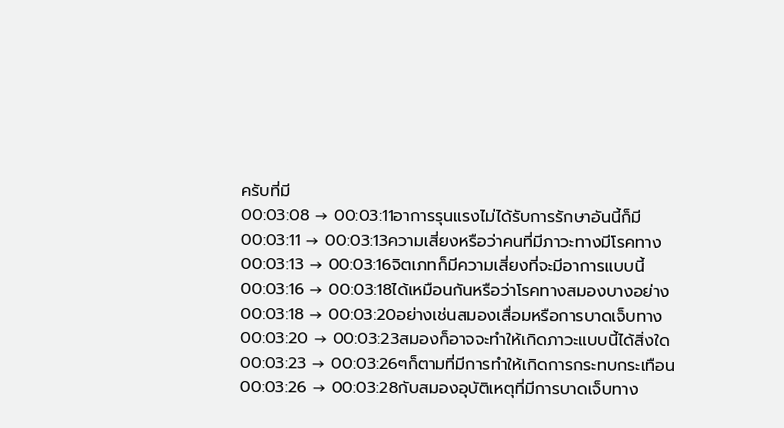ครับที่มี
00:03:08 → 00:03:11อาการรุนแรงไม่ได้รับการรักษาอันนี้ก็มี
00:03:11 → 00:03:13ความเสี่ยงหรือว่าคนที่มีภาวะทางมีโรคทาง
00:03:13 → 00:03:16จิตเภทก็มีความเสี่ยงที่จะมีอาการแบบนี้
00:03:16 → 00:03:18ได้เหมือนกันหรือว่าโรคทางสมองบางอย่าง
00:03:18 → 00:03:20อย่างเช่นสมองเสื่อมหรือการบาดเจ็บทาง
00:03:20 → 00:03:23สมองก็อาจจะทำให้เกิดภาวะแบบนี้ได้สิ่งใด
00:03:23 → 00:03:26ๆก็ตามที่มีการทำให้เกิดการกระทบกระเทือน
00:03:26 → 00:03:28กับสมองอุบัติเหตุที่มีการบาดเจ็บทาง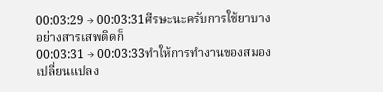00:03:29 → 00:03:31ศีรษะนะครับการใช้ยาบางอย่างสารเสพติดก็
00:03:31 → 00:03:33ทำให้การทำงานของสมองเปลี่ยนแปลง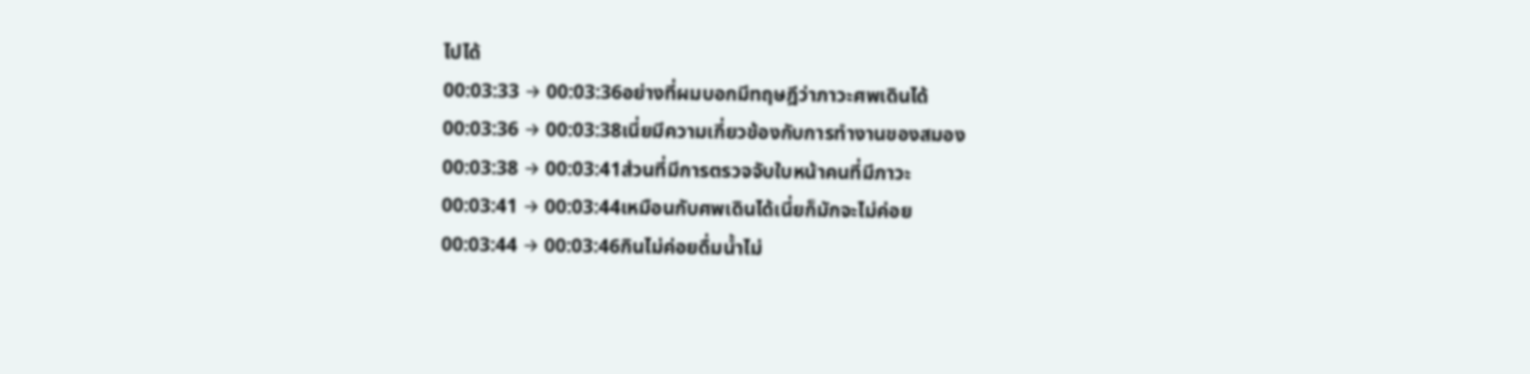ไปได้
00:03:33 → 00:03:36อย่างที่ผมบอกมีทฤษฎีว่าภาวะศพเดินได้
00:03:36 → 00:03:38เนี่ยมีความเกี่ยวข้องกับการทำงานของสมอง
00:03:38 → 00:03:41ส่วนที่มีการตรวจจับใบหน้าคนที่มีภาวะ
00:03:41 → 00:03:44เหมือนกับศพเดินได้เนี่ยก็มักจะไม่ค่อย
00:03:44 → 00:03:46กินไม่ค่อยดื่มน้ำไม่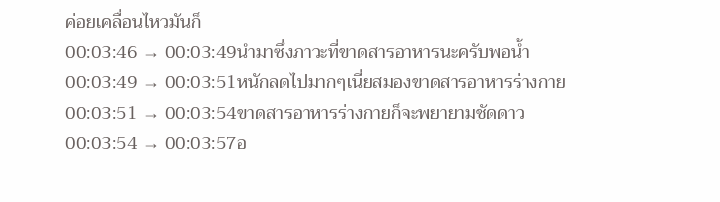ค่อยเคลื่อนไหวมันก็
00:03:46 → 00:03:49นำมาซึ่งภาวะที่ขาดสารอาหารนะครับพอน้ำ
00:03:49 → 00:03:51หนักลดไปมากๆเนี่ยสมองขาดสารอาหารร่างกาย
00:03:51 → 00:03:54ขาดสารอาหารร่างกายก็จะพยายามชัดดาว
00:03:54 → 00:03:57อ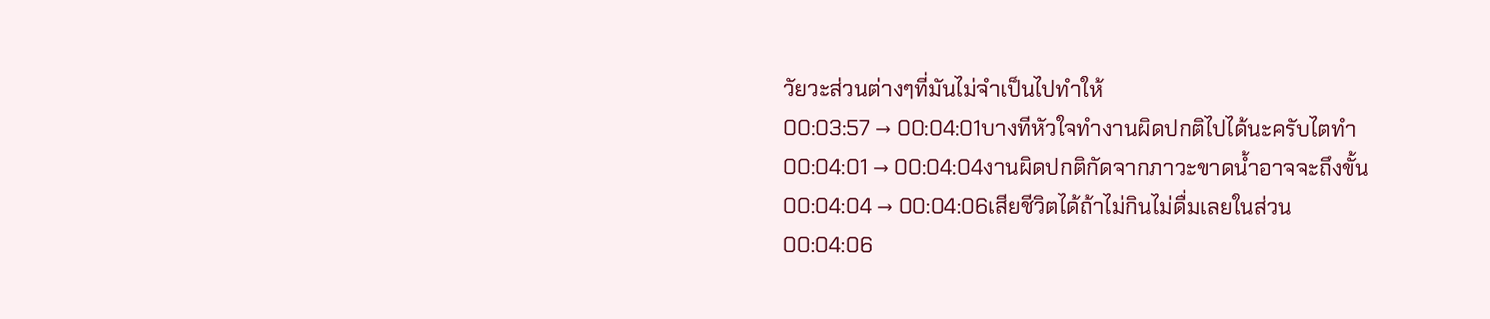วัยวะส่วนต่างๆที่มันไม่จำเป็นไปทำให้
00:03:57 → 00:04:01บางทีหัวใจทำงานผิดปกติไปได้นะครับไตทำ
00:04:01 → 00:04:04งานผิดปกติกัดจากภาวะขาดน้ำอาจจะถึงขั้น
00:04:04 → 00:04:06เสียชีวิตได้ถ้าไม่กินไม่ดื่มเลยในส่วน
00:04:06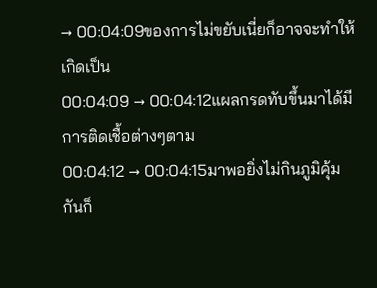→ 00:04:09ของการไม่ขยับเนี่ยก็อาจจะทำให้เกิดเป็น
00:04:09 → 00:04:12แผลกรดทับขึ้นมาได้มีการติดเชื้อต่างๆตาม
00:04:12 → 00:04:15มาพอยิ่งไม่กินภูมิคุ้มกันก็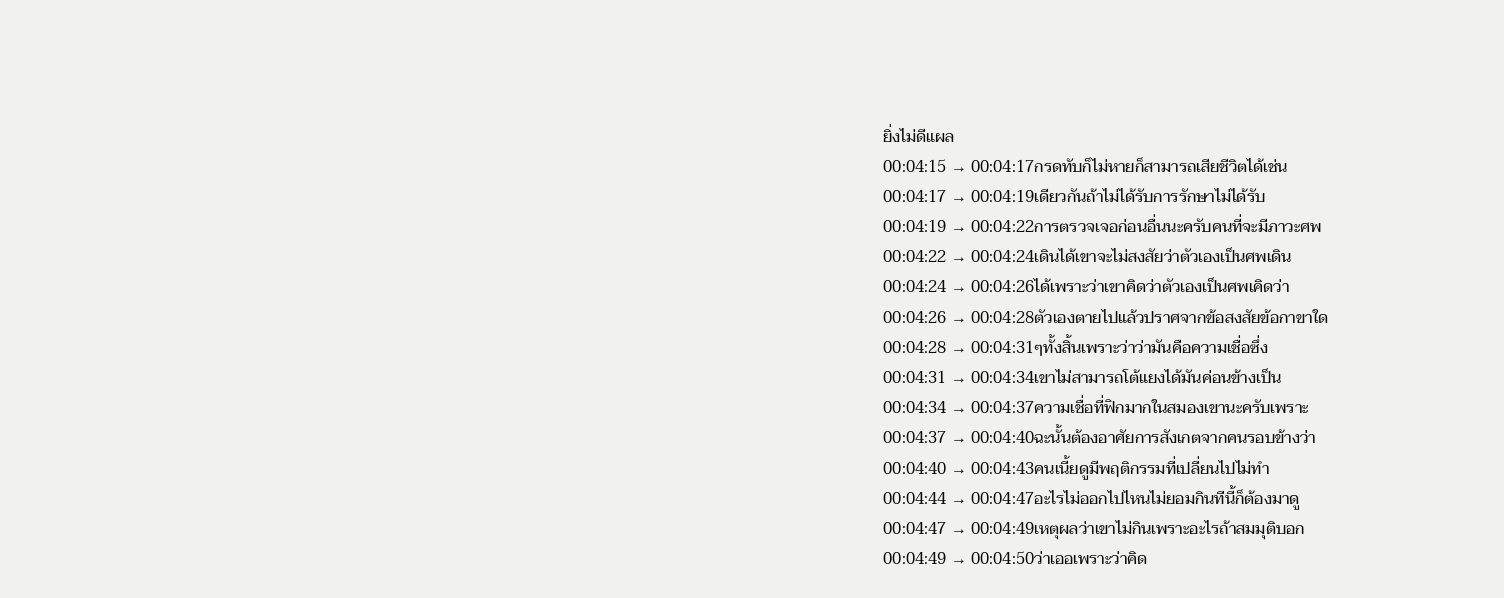ยิ่งไม่ดีแผล
00:04:15 → 00:04:17กรดทับก็ไม่หายก็สามารถเสียชีวิตได้เช่น
00:04:17 → 00:04:19เดียวกันถ้าไม่ได้รับการรักษาไม่ได้รับ
00:04:19 → 00:04:22การตรวจเจอก่อนอื่นนะครับคนที่จะมีภาวะศพ
00:04:22 → 00:04:24เดินได้เขาจะไม่สงสัยว่าตัวเองเป็นศพเดิน
00:04:24 → 00:04:26ได้เพราะว่าเขาคิดว่าตัวเองเป็นศพเคิดว่า
00:04:26 → 00:04:28ตัวเองตายไปแล้วปราศจากข้อสงสัยข้อกาขาใด
00:04:28 → 00:04:31ๆทั้งสิ้นเพราะว่าว่ามันคือความเชื่อซึ่ง
00:04:31 → 00:04:34เขาไม่สามารถโต้แยงได้มันค่อนข้างเป็น
00:04:34 → 00:04:37ความเชื่อที่ฟิกมากในสมองเขานะครับเพราะ
00:04:37 → 00:04:40ฉะนั้นต้องอาศัยการสังเกตจากคนรอบข้างว่า
00:04:40 → 00:04:43คนเนี้ยดูมีพฤติกรรมที่เปลี่ยนไปไม่ทำ
00:04:44 → 00:04:47อะไรไม่ออกไปไหนไม่ยอมกินทีนี้ก็ต้องมาดู
00:04:47 → 00:04:49เหตุผลว่าเขาไม่กินเพราะอะไรถ้าสมมุติบอก
00:04:49 → 00:04:50ว่าเออเพราะว่าคิด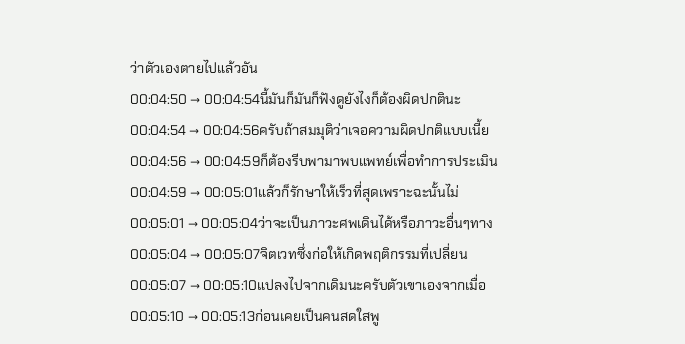ว่าตัวเองตายไปแล้วอัน
00:04:50 → 00:04:54นี้มันก็มันก็ฟังดูยังไงก็ต้องผิดปกตินะ
00:04:54 → 00:04:56ครับถ้าสมมุติว่าเจอความผิดปกติแบบเนี้ย
00:04:56 → 00:04:59ก็ต้องรีบพามาพบแพทย์เพื่อทำการประเมิน
00:04:59 → 00:05:01แล้วก็รักษาให้เร็วที่สุดเพราะฉะนั้นไม่
00:05:01 → 00:05:04ว่าจะเป็นภาวะศพเดินได้หรือภาวะอื่นๆทาง
00:05:04 → 00:05:07จิตเวทซึ่งก่อให้เกิดพฤติกรรมที่เปลี่ยน
00:05:07 → 00:05:10แปลงไปจากเดิมนะครับตัวเขาเองจากเมื่อ
00:05:10 → 00:05:13ก่อนเคยเป็นคนสดใสพู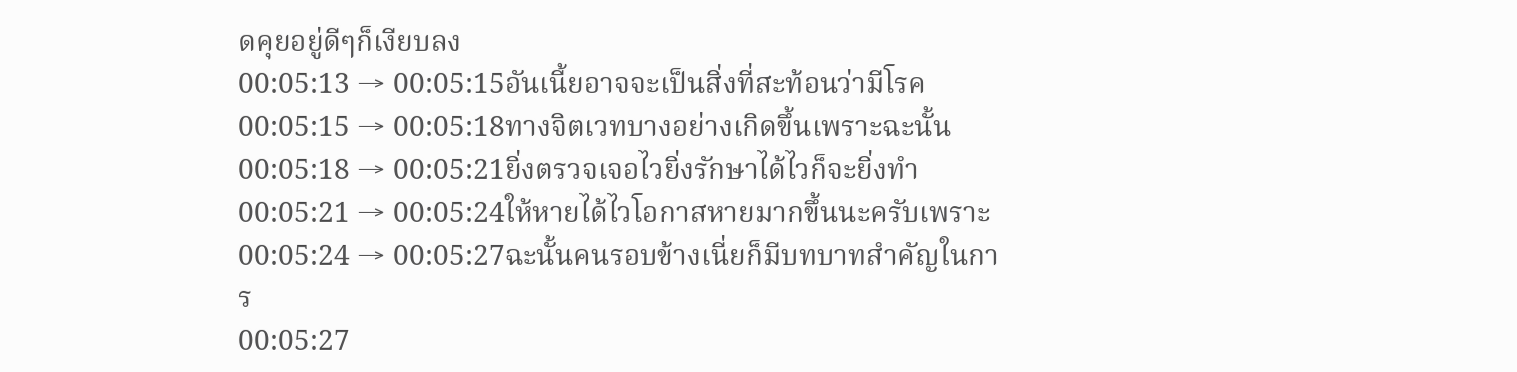ดคุยอยู่ดีๆก็เงียบลง
00:05:13 → 00:05:15อันเนี้ยอาจจะเป็นสิ่งที่สะท้อนว่ามีโรค
00:05:15 → 00:05:18ทางจิตเวทบางอย่างเกิดขึ้นเพราะฉะนั้น
00:05:18 → 00:05:21ยิ่งตรวจเจอไวยิ่งรักษาได้ไวก็จะยิ่งทำ
00:05:21 → 00:05:24ให้หายได้ไวโอกาสหายมากขึ้นนะครับเพราะ
00:05:24 → 00:05:27ฉะนั้นคนรอบข้างเนี่ยก็มีบทบาทสำคัญในการ
00:05:27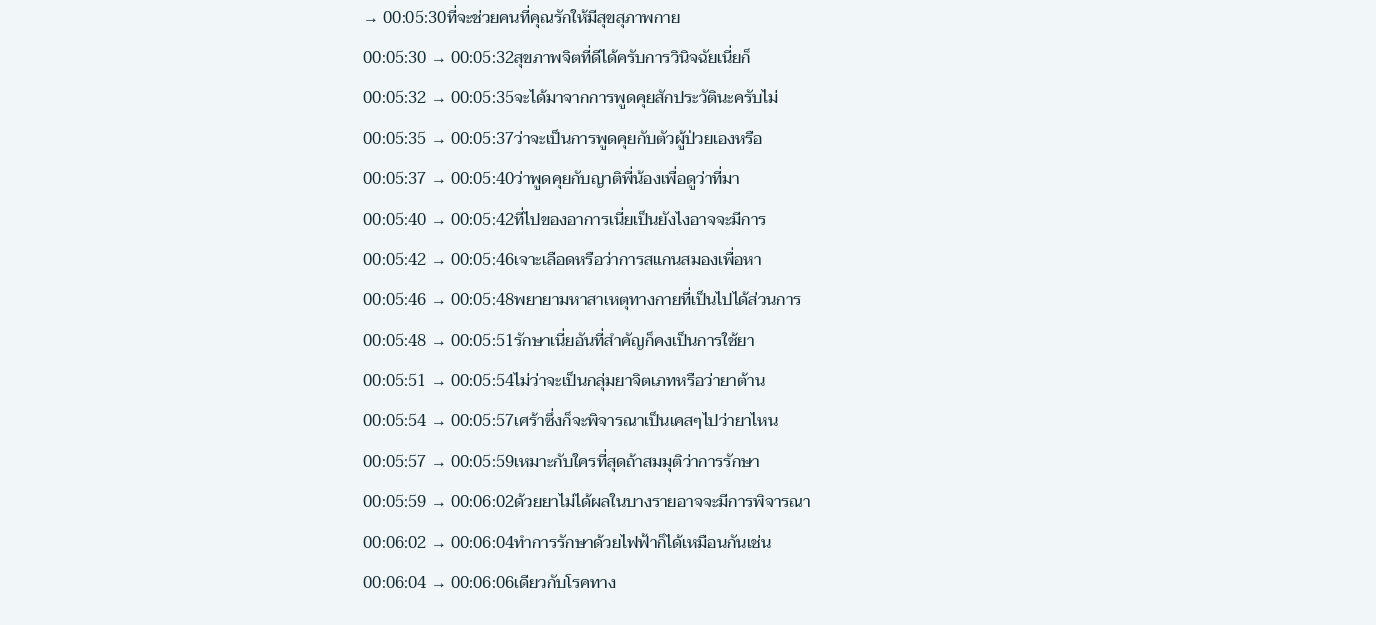→ 00:05:30ที่จะช่วยคนที่คุณรักให้มีสุขสุภาพกาย
00:05:30 → 00:05:32สุขภาพจิตที่ดีได้ครับการวินิจฉัยเนี่ยก็
00:05:32 → 00:05:35จะได้มาจากการพูดคุยสักประวัตินะครับไม่
00:05:35 → 00:05:37ว่าจะเป็นการพูดคุยกับตัวผู้ป่วยเองหรือ
00:05:37 → 00:05:40ว่าพูดคุยกับญาติพี่น้องเพื่อดูว่าที่มา
00:05:40 → 00:05:42ที่ไปของอาการเนี่ยเป็นยังไงอาจจะมีการ
00:05:42 → 00:05:46เจาะเลือดหรือว่าการสแกนสมองเพื่อหา
00:05:46 → 00:05:48พยายามหาสาเหตุทางกายที่เป็นไปได้ส่วนการ
00:05:48 → 00:05:51รักษาเนี่ยอันที่สำคัญก็คงเป็นการใช้ยา
00:05:51 → 00:05:54ไม่ว่าจะเป็นกลุ่มยาจิตเภทหรือว่ายาต้าน
00:05:54 → 00:05:57เศร้าซึ่งก็จะพิจารณาเป็นเคสๆไปว่ายาไหน
00:05:57 → 00:05:59เหมาะกับใครที่สุดถ้าสมมุติว่าการรักษา
00:05:59 → 00:06:02ด้วยยาไม่ได้ผลในบางรายอาจจะมีการพิจารณา
00:06:02 → 00:06:04ทำการรักษาด้วยไฟฟ้าก็ได้เหมือนกันเช่น
00:06:04 → 00:06:06เดียวกับโรคทาง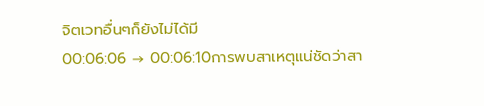จิตเวทอื่นๆก็ยังไม่ได้มี
00:06:06 → 00:06:10การพบสาเหตุแน่ชัดว่าสา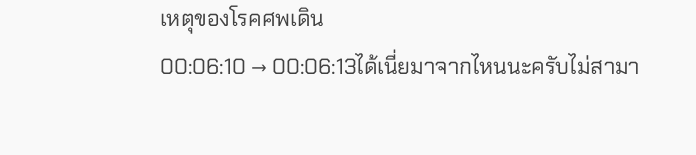เหตุของโรคศพเดิน
00:06:10 → 00:06:13ได้เนี่ยมาจากไหนนะครับไม่สามา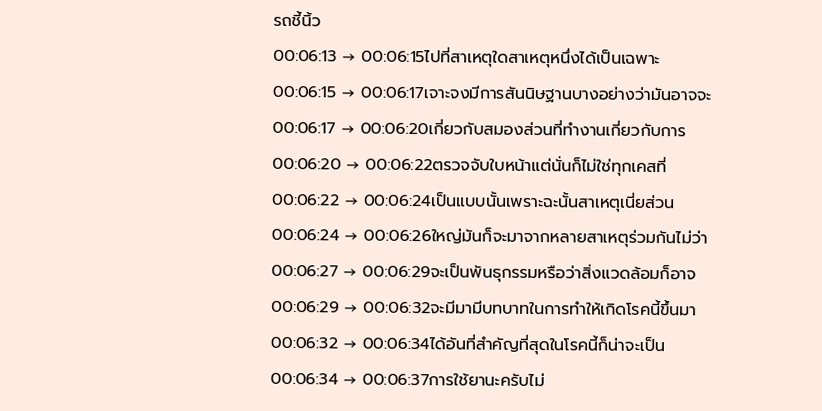รถชี้นิ้ว
00:06:13 → 00:06:15ไปที่สาเหตุใดสาเหตุหนึ่งได้เป็นเฉพาะ
00:06:15 → 00:06:17เจาะจงมีการสันนิษฐานบางอย่างว่ามันอาจจะ
00:06:17 → 00:06:20เกี่ยวกับสมองส่วนที่ทำงานเกี่ยวกับการ
00:06:20 → 00:06:22ตรวจจับใบหน้าแต่นั่นก็ไม่ใช่ทุกเคสที่
00:06:22 → 00:06:24เป็นแบบนั้นเพราะฉะนั้นสาเหตุเนี่ยส่วน
00:06:24 → 00:06:26ใหญ่มันก็จะมาจากหลายสาเหตุร่วมกันไม่ว่า
00:06:27 → 00:06:29จะเป็นพันธุกรรมหรือว่าสิ่งแวดล้อมก็อาจ
00:06:29 → 00:06:32จะมีมามีบทบาทในการทำให้เกิดโรคนี้ขึ้นมา
00:06:32 → 00:06:34ได้อันที่สำคัญที่สุดในโรคนี้ก็น่าจะเป็น
00:06:34 → 00:06:37การใช้ยานะครับไม่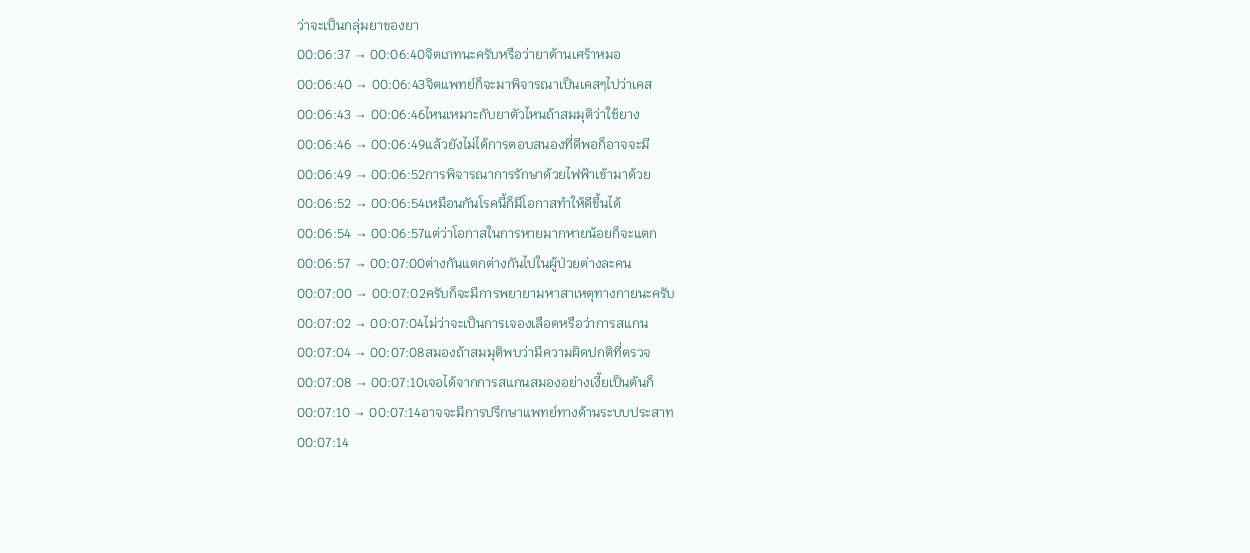ว่าจะเป็นกลุ่มยาของยา
00:06:37 → 00:06:40จิตเภทนะครับหรือว่ายาต้านเศร้าหมอ
00:06:40 → 00:06:43จิตแพทย์ก็จะมาพิจารณาเป็นเคสๆไปว่าเคส
00:06:43 → 00:06:46ไหนเหมาะกับยาตัวไหนถ้าสมมุติว่าใช้ยาง
00:06:46 → 00:06:49แล้วยังไม่ได้การตอบสนองที่ดีพอก็อาจจะมี
00:06:49 → 00:06:52การพิจารณาการรักษาด้วยไฟฟ้าเข้ามาด้วย
00:06:52 → 00:06:54เหมือนกันโรคนี้ก็มีโอกาสทำให้ดีขึ้นได้
00:06:54 → 00:06:57แต่ว่าโอกาสในการหายมากหายน้อยก็จะแตก
00:06:57 → 00:07:00ต่างกันแตกต่างกันไปในผู้ป่วยต่างละคน
00:07:00 → 00:07:02ครับก็จะมีการพยายามหาสาเหตุทางกายนะครับ
00:07:02 → 00:07:04ไม่ว่าจะเป็นการเจองเลือดหรือว่าการสแกน
00:07:04 → 00:07:08สมองถ้าสมมุติพบว่ามีความผิดปกติที่ตรวจ
00:07:08 → 00:07:10เจอได้จากการสแกนสมองอย่างเงี้ยเป็นต้นก็
00:07:10 → 00:07:14อาจจะมีการปรึกษาแพทย์ทางด้านระบบประสาท
00:07:14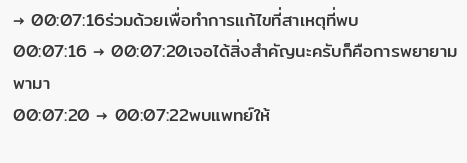→ 00:07:16ร่วมด้วยเพื่อทำการแก้ไขที่สาเหตุที่พบ
00:07:16 → 00:07:20เจอได้สิ่งสำคัญนะครับก็คือการพยายามพามา
00:07:20 → 00:07:22พบแพทย์ให้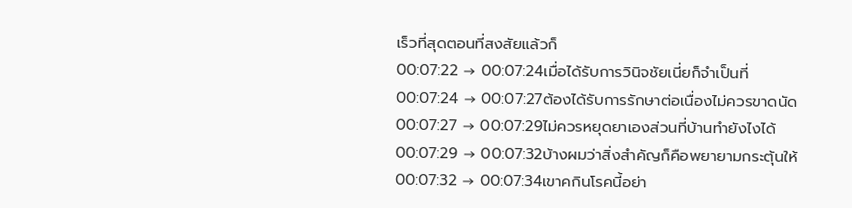เร็วที่สุดตอนที่สงสัยแล้วก็
00:07:22 → 00:07:24เมื่อได้รับการวินิจชัยเนี่ยก็จำเป็นที่
00:07:24 → 00:07:27ต้องได้รับการรักษาต่อเนื่องไม่ควรขาดนัด
00:07:27 → 00:07:29ไม่ควรหยุดยาเองส่วนที่บ้านทำยังไงได้
00:07:29 → 00:07:32บ้างผมว่าสิ่งสำคัญก็คือพยายามกระตุ้นให้
00:07:32 → 00:07:34เขาคกินโรคนี้อย่า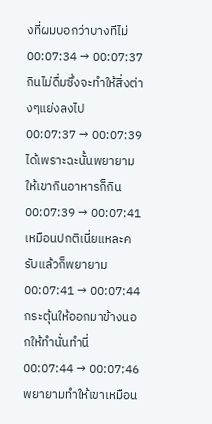งที่ผมบอกว่าบางทีไม่
00:07:34 → 00:07:37กินไม่ดื่มซึ่งจะทำให้สิ่งต่างๆแย่งลงไป
00:07:37 → 00:07:39ได้เพราะฉะนั้นพยายามให้เขากินอาหารก็กิน
00:07:39 → 00:07:41เหมือนปกติเนี่ยแหละครับแล้วก็พยายาม
00:07:41 → 00:07:44กระตุ้นให้ออกมาข้างนอกให้ทำนั่นทำนี่
00:07:44 → 00:07:46พยายามทำให้เขาเหมือน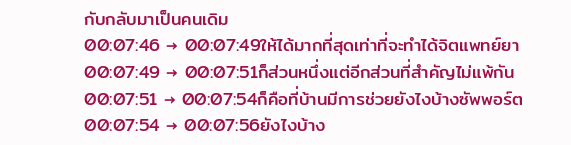กับกลับมาเป็นคนเดิม
00:07:46 → 00:07:49ให้ได้มากที่สุดเท่าที่จะทำได้จิตแพทย์ยา
00:07:49 → 00:07:51ก็ส่วนหนึ่งแต่อีกส่วนที่สำคัญไม่แพ้กัน
00:07:51 → 00:07:54ก็คือที่บ้านมีการช่วยยังไงบ้างซัพพอร์ต
00:07:54 → 00:07:56ยังไงบ้าง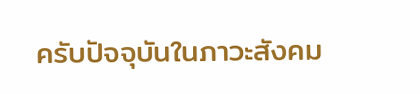ครับปัจจุบันในภาวะสังคม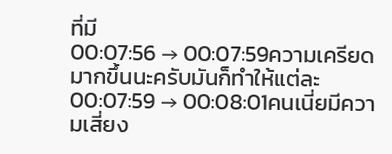ที่มี
00:07:56 → 00:07:59ความเครียดมากขึ้นนะครับมันก็ทำให้แต่ละ
00:07:59 → 00:08:01คนเนี่ยมีความเสี่ยง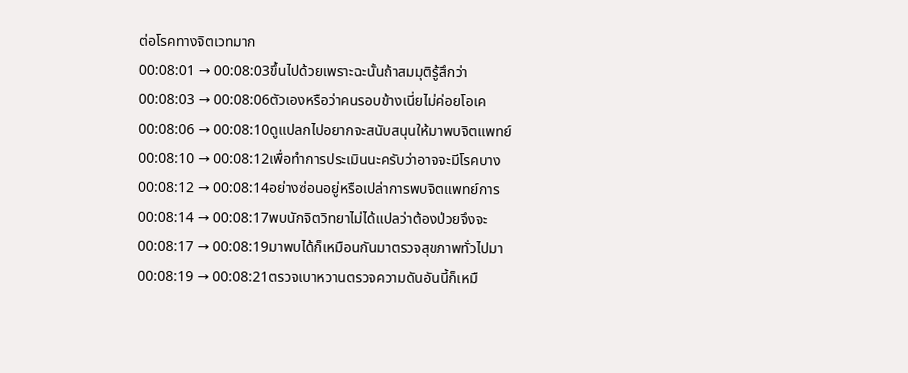ต่อโรคทางจิตเวทมาก
00:08:01 → 00:08:03ขึ้นไปด้วยเพราะฉะนั้นถ้าสมมุติรู้สึกว่า
00:08:03 → 00:08:06ตัวเองหรือว่าคนรอบข้างเนี่ยไม่ค่อยโอเค
00:08:06 → 00:08:10ดูแปลกไปอยากจะสนับสนุนให้มาพบจิตแพทย์
00:08:10 → 00:08:12เพื่อทำการประเมินนะครับว่าอาจจะมีโรคบาง
00:08:12 → 00:08:14อย่างซ่อนอยู่หรือเปล่าการพบจิตแพทย์การ
00:08:14 → 00:08:17พบนักจิตวิทยาไม่ได้แปลว่าต้องป่วยจึงจะ
00:08:17 → 00:08:19มาพบได้ก็เหมือนกันมาตรวจสุขภาพทั่วไปมา
00:08:19 → 00:08:21ตรวจเบาหวานตรวจความดันอันนี้ก็เหมื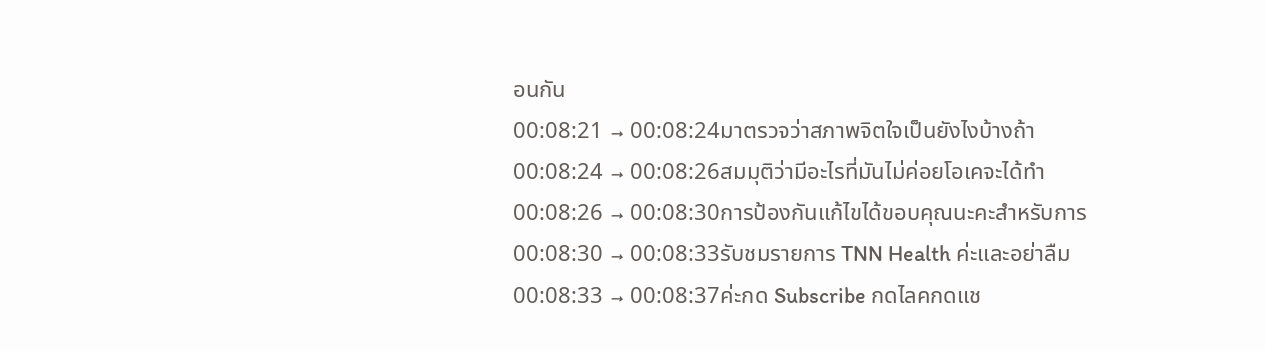อนกัน
00:08:21 → 00:08:24มาตรวจว่าสภาพจิตใจเป็นยังไงบ้างถ้า
00:08:24 → 00:08:26สมมุติว่ามีอะไรที่มันไม่ค่อยโอเคจะได้ทำ
00:08:26 → 00:08:30การป้องกันแก้ไขได้ขอบคุณนะคะสำหรับการ
00:08:30 → 00:08:33รับชมรายการ TNN Health ค่ะและอย่าลืม
00:08:33 → 00:08:37ค่ะกด Subscribe กดไลคกดแช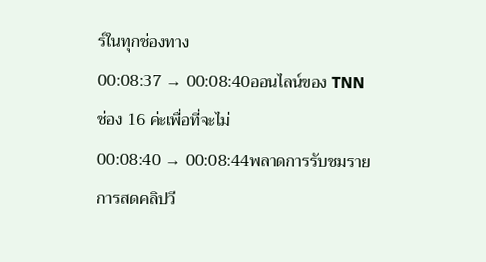ร์ในทุกช่องทาง
00:08:37 → 00:08:40ออนไลน์ของ TNN ช่อง 16 ค่ะเพื่อที่จะไม่
00:08:40 → 00:08:44พลาดการรับชมรายการสดคลิปวี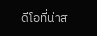ดีโอที่น่าส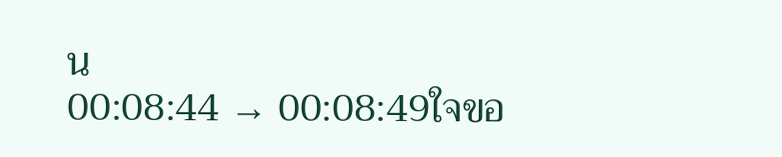น
00:08:44 → 00:08:49ใจขอ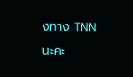งทาง TNN นะคะ